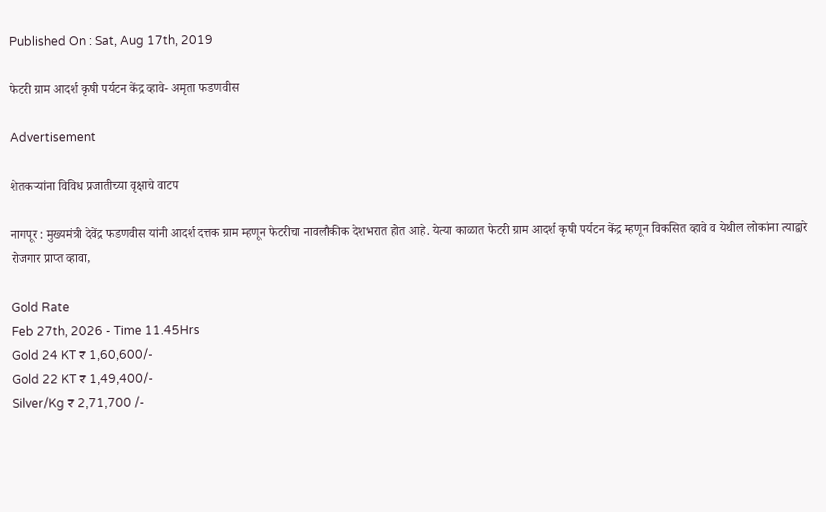Published On : Sat, Aug 17th, 2019

फेटरी ग्राम आदर्श कृषी पर्यटन केंद्र व्हावे- अमृता फडणवीस

Advertisement

शेतकऱ्यांना विविध प्रजातीच्या वृक्षाचे वाटप

नागपूर : मुख्यमंत्री देवेंद्र फडणवीस यांनी आदर्श दत्तक ग्राम म्हणून फेटरीचा नावलौकीक देशभरात होत आहे. येत्या काळात फेटरी ग्राम आदर्श कृषी पर्यटन केंद्र म्हणून विकसित व्हावे व येथील लोकांना त्याद्वारे रोजगार प्राप्त व्हावा,

Gold Rate
Feb 27th, 2026 - Time 11.45Hrs
Gold 24 KT ₹ 1,60,600/-
Gold 22 KT ₹ 1,49,400/-
Silver/Kg ₹ 2,71,700 /-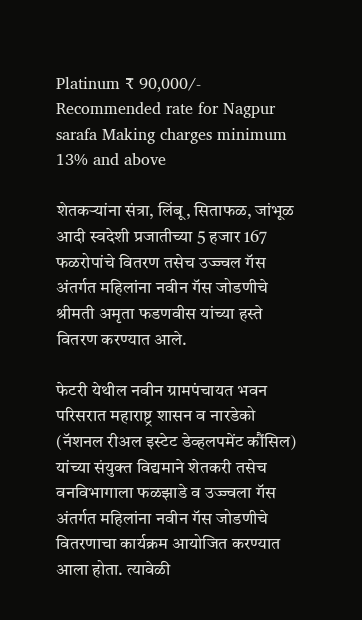Platinum ₹ 90,000/-
Recommended rate for Nagpur sarafa Making charges minimum 13% and above

शेतकऱ्यांना संत्रा, लिंबू, सिताफळ, जांभूळ आदी स्वदेशी प्रजातीच्या 5 हजार 167 फळरोपांचे वितरण तसेच उज्ज्वल गॅस अंतर्गत महिलांना नवीन गॅस जोडणीचे श्रीमती अमृता फडणवीस यांच्या हस्ते वितरण करण्यात आले.

फेटरी येथील नवीन ग्रामपंचायत भवन परिसरात महाराष्ट्र शासन व नारडेको (नॅशनल रीअल इस्टेट डेव्हलपमेंट कौंसिल) यांच्या संयुक्त विद्यमाने शेतकरी तसेच वनविभागाला फळझाडे व उज्ज्वला गॅस अंतर्गत महिलांना नवीन गॅस जोडणीचे वितरणाचा कार्यक्रम आयोजित करण्यात आला होता. त्यावेळी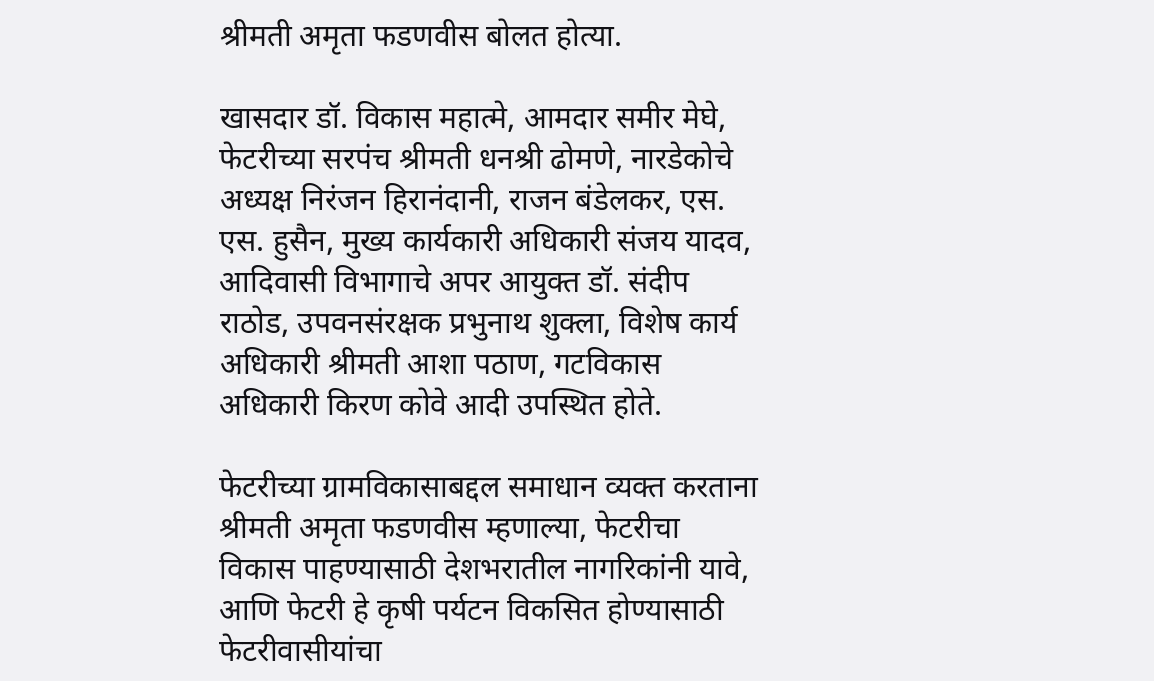श्रीमती अमृता फडणवीस बोलत होत्या.

खासदार डॉ. विकास महात्मे, आमदार समीर मेघे, फेटरीच्या सरपंच श्रीमती धनश्री ढोमणे, नारडेकोचे अध्यक्ष निरंजन हिरानंदानी, राजन बंडेलकर, एस. एस. हुसैन, मुख्य कार्यकारी अधिकारी संजय यादव, आदिवासी विभागाचे अपर आयुक्त डॉ. संदीप राठोड, उपवनसंरक्षक प्रभुनाथ शुक्ला, विशेष कार्य अधिकारी श्रीमती आशा पठाण, गटविकास अधिकारी किरण कोवे आदी उपस्थित होते.

फेटरीच्या ग्रामविकासाबद्दल समाधान व्यक्त करताना श्रीमती अमृता फडणवीस म्हणाल्या, फेटरीचा विकास पाहण्यासाठी देशभरातील नागरिकांनी यावे, आणि फेटरी हे कृषी पर्यटन विकसित होण्यासाठी फेटरीवासीयांचा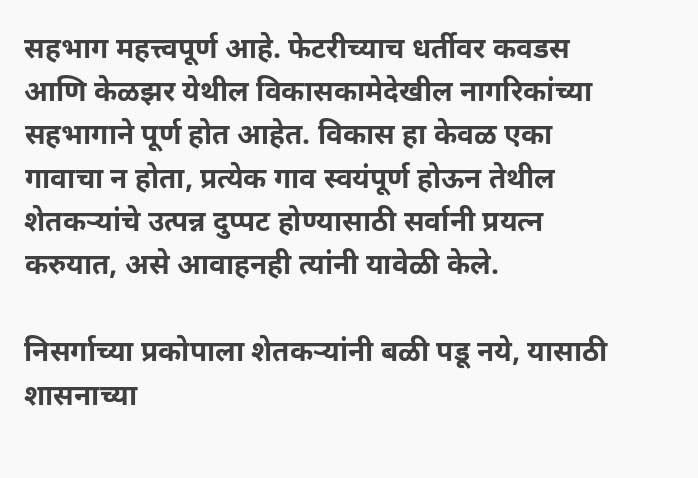सहभाग महत्त्वपूर्ण आहे. फेटरीच्याच धर्तीवर कवडस आणि केळझर येथील विकासकामेदेखील नागरिकांच्या सहभागाने पूर्ण होत आहेत. विकास हा केवळ एका गावाचा न होता, प्रत्येक गाव स्वयंपूर्ण होऊन तेथील शेतकऱ्यांचे उत्पन्न दुप्पट होण्यासाठी सर्वानी प्रयत्न करुयात, असे आवाहनही त्यांनी यावेळी केले.

निसर्गाच्या प्रकोपाला शेतकऱ्यांनी बळी पडू नये, यासाठी शासनाच्या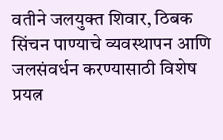वतीने जलयुक्त शिवार, ठिबक सिंचन पाण्याचे व्यवस्थापन आणि जलसंवर्धन करण्यासाठी विशेष प्रयत्न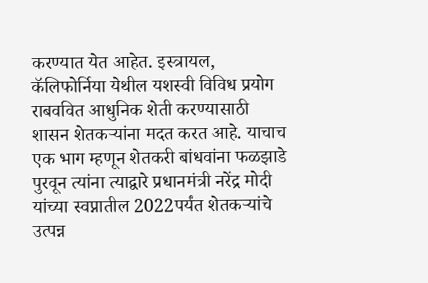करण्यात येत आहेत. इस्त्रायल, कॅलिफोर्निया येथील यशस्वी विविध प्रयोग राबववित आधुनिक शेती करण्यासाठी शासन शेतकऱ्यांना मदत करत आहे. याचाच एक भाग म्हणून शेतकरी बांधवांना फळझाडे पुरवून त्यांना त्याद्वारे प्रधानमंत्री नरेंद्र मोदी यांच्या स्वप्नातील 2022पर्यंत शेतकऱ्यांचे उत्पन्न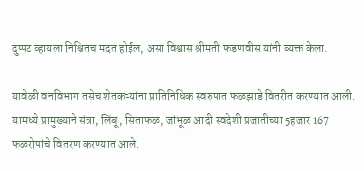दुप्पट व्हायला‍ निश्चितच मदत होईल, असा विश्वास श्रीमती फडणवीस यांनी व्यक्त केला.

यावेळी वनविभाग तसेच शेतकऱ्यांना प्रातिनिधिक स्वरुपात फळझाडे वितरीत करण्यात आली. यामध्ये प्रामुख्याने संत्रा, लिंबू, सिताफळ, जांभूळ आदी स्वदेशी प्रजातीच्या 5हजार 167 फळरोपांचे वितरण करण्यात आले.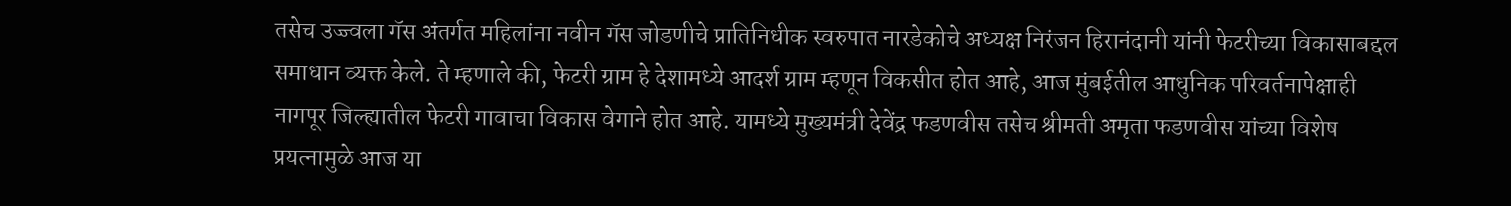तसेच उज्ज्वला गॅस अंतर्गत महिलांना नवीन गॅस जोडणीचे प्रातिनिधीक स्वरुपात नारडेकोचे अध्यक्ष निरंजन हिरानंदानी यांनी फेटरीच्या विकासाबद्दल समाधान व्यक्त केले. ते म्हणाले की, फेटरी ग्राम हे देशामध्ये आदर्श ग्राम म्हणून विकसीत होत आहे, आज मुंबईतील आधुनिक परिवर्तनापेक्षाही नागपूर जिल्ह्यातील फेटरी गावाचा विकास वेगाने होत आहे. यामध्ये मुख्यमंत्री देवेंद्र फडणवीस तसेच श्रीमती अमृता फडणवीस यांच्या विशेष प्रयत्नामुळे आज या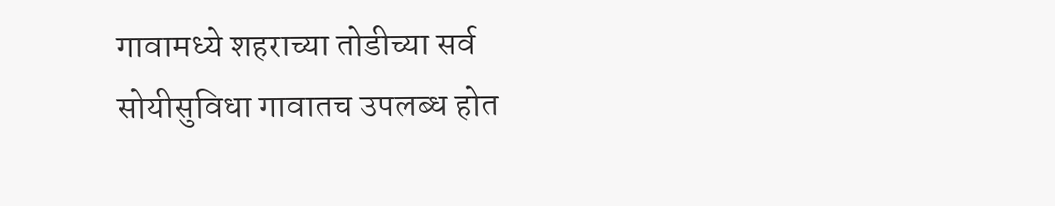गावामध्ये शहराच्या तोडीच्या सर्व सोयीसुविधा गावातच उपलब्ध होत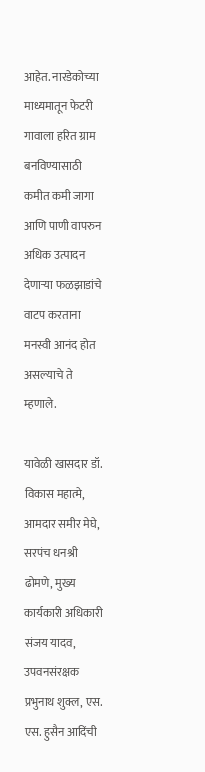आहेत. नारडेकोच्या माध्यमातून फेटरी गावाला हरित ग्राम बनविण्यासाठी कमीत कमी जागा आणि पाणी वापरुन अधिक उत्पादन देणाऱ्या फळझाडांचे वाटप करताना मनस्वी आनंद होत असल्याचे ते म्हणाले.

यावेळी खासदार डॉ. विकास महात्मे, आमदार समीर मेघे, सरपंच धनश्री ढोमणे, मुख्य कार्यकारी अधिकारी संजय यादव, उपवनसंरक्षक प्रभुनाथ शुक्ल, एस. एस. हुसैन आदिंची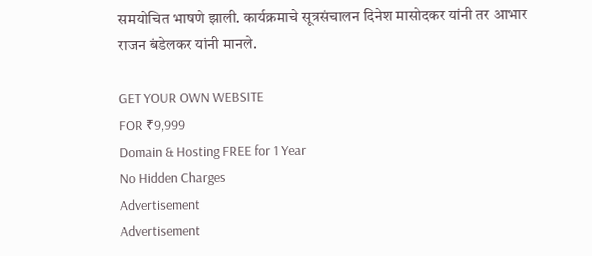समयोचित भाषणे झाली. कार्यक्रमाचे सूत्रसंचालन दिनेश मासोदकर यांनी तर आभार राजन बंडेलकर यांनी मानले.

GET YOUR OWN WEBSITE
FOR ₹9,999
Domain & Hosting FREE for 1 Year
No Hidden Charges
Advertisement
Advertisement